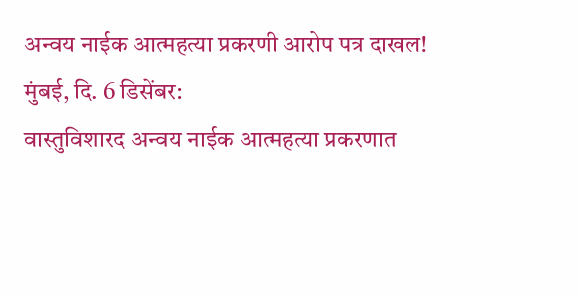अन्वय नाईक आत्महत्या प्रकरणी आरोप पत्र दाखल!
मुंबई, दि. 6 डिसेंबर:
वास्तुविशारद अन्वय नाईक आत्महत्या प्रकरणात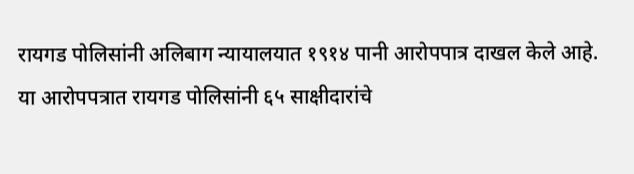रायगड पोलिसांनी अलिबाग न्यायालयात १९१४ पानी आरोपपात्र दाखल केले आहे. या आरोपपत्रात रायगड पोलिसांनी ६५ साक्षीदारांचे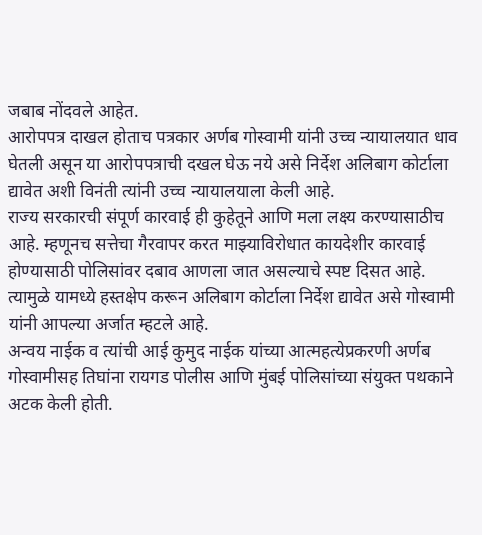जबाब नोंदवले आहेत.
आरोपपत्र दाखल होताच पत्रकार अर्णब गोस्वामी यांनी उच्च न्यायालयात धाव घेतली असून या आरोपपत्राची दखल घेऊ नये असे निर्देश अलिबाग कोर्टाला द्यावेत अशी विनंती त्यांनी उच्च न्यायालयाला केली आहे.
राज्य सरकारची संपूर्ण कारवाई ही कुहेतूने आणि मला लक्ष्य करण्यासाठीच आहे. म्हणूनच सत्तेचा गैरवापर करत माझ्याविरोधात कायदेशीर कारवाई होण्यासाठी पोलिसांवर दबाव आणला जात असल्याचे स्पष्ट दिसत आहे. त्यामुळे यामध्ये हस्तक्षेप करून अलिबाग कोर्टाला निर्देश द्यावेत असे गोस्वामी यांनी आपल्या अर्जात म्हटले आहे.
अन्वय नाईक व त्यांची आई कुमुद नाईक यांच्या आत्महत्येप्रकरणी अर्णब गोस्वामीसह तिघांना रायगड पोलीस आणि मुंबई पोलिसांच्या संयुक्त पथकाने अटक केली होती.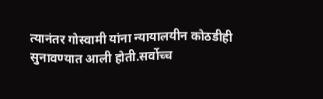त्यानंतर गोस्वामी यांना न्यायालयीन कोठडीही सुनावण्यात आली होती.सर्वोच्च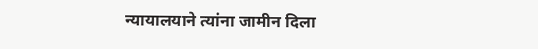न्यायालयाने त्यांना जामीन दिला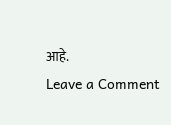आहे.
Leave a Comment